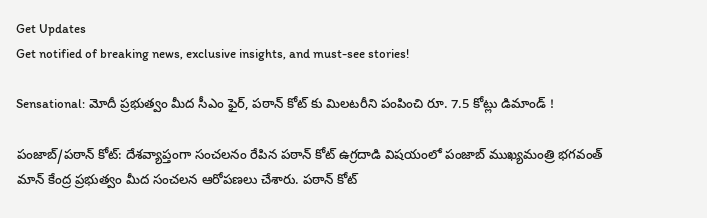Get Updates
Get notified of breaking news, exclusive insights, and must-see stories!

Sensational: మోదీ ప్రభుత్వం మీద సీఎం ఫైర్, పఠాన్ కోట్ కు మిలటరీని పంపించి రూ. 7.5 కోట్లు డిమాండ్ !

పంజాబ్/పఠాన్ కోట్: దేశవ్యాప్తంగా సంచలనం రేపిన పఠాన్ కోట్ ఉగ్రదాడి విషయంలో పంజాబ్ ముఖ్యమంత్రి భగవంత్ మాన్ కేంద్ర ప్రభుత్వం మీద సంచలన ఆరోపణలు చేశారు. పఠాన్ కోట్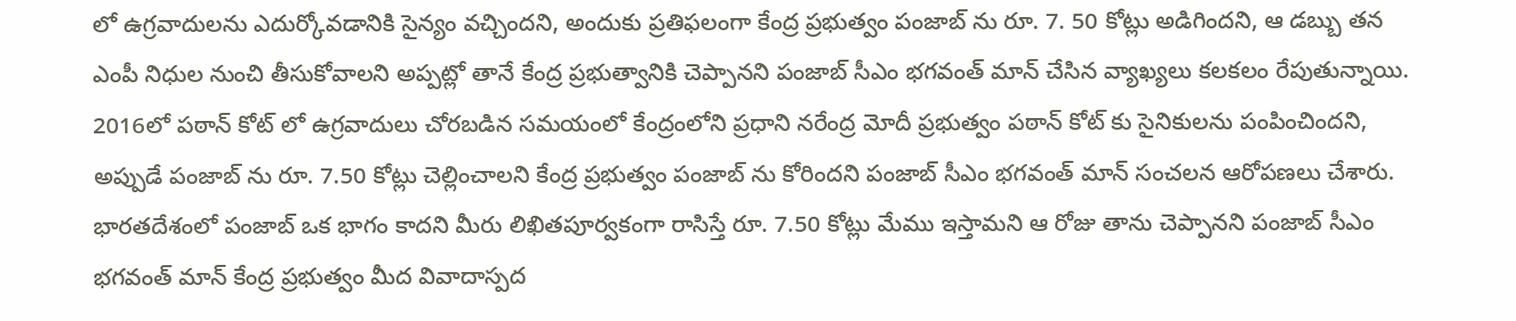లో ఉగ్రవాదులను ఎదుర్కోవడానికి సైన్యం వచ్చిందని, అందుకు ప్రతిఫలంగా కేంద్ర ప్రభుత్వం పంజాబ్ ను రూ. 7. 50 కోట్లు అడిగిందని, ఆ డబ్బు తన ఎంపీ నిధుల నుంచి తీసుకోవాలని అప్పట్లో తానే కేంద్ర ప్రభుత్వానికి చెప్పానని పంజాబ్ సీఎం భగవంత్ మాన్ చేసిన వ్యాఖ్యలు కలకలం రేపుతున్నాయి. 2016లో పఠాన్ కోట్ లో ఉగ్రవాదులు చోరబడిన సమయంలో కేంద్రంలోని ప్రధాని నరేంద్ర మోదీ ప్రభుత్వం పఠాన్ కోట్ కు సైనికులను పంపించిందని, అప్పుడే పంజాబ్ ను రూ. 7.50 కోట్లు చెల్లించాలని కేంద్ర ప్రభుత్వం పంజాబ్ ను కోరిందని పంజాబ్ సీఎం భగవంత్ మాన్ సంచలన ఆరోపణలు చేశారు. భారతదేశంలో పంజాబ్ ఒక భాగం కాదని మీరు లిఖితపూర్వకంగా రాసిస్తే రూ. 7.50 కోట్లు మేము ఇస్తామని ఆ రోజు తాను చెప్పానని పంజాబ్ సీఎం భగవంత్ మాన్ కేంద్ర ప్రభుత్వం మీద వివాదాస్పద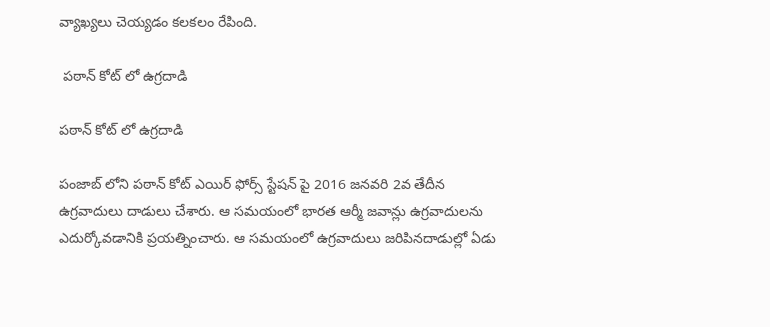వ్యాఖ్యలు చెయ్యడం కలకలం రేపింది.

 పఠాన్ కోట్ లో ఉగ్రదాడి

పఠాన్ కోట్ లో ఉగ్రదాడి

పంజాబ్ లోని పఠాన్ కోట్ ఎయిర్ ఫోర్స్ స్టేషన్ పై 2016 జనవరి 2వ తేదీన ఉగ్రవాదులు దాడులు చేశారు. ఆ సమయంలో భారత ఆర్మీ జవాన్లు ఉగ్రవాదులను ఎదుర్కోవడానికి ప్రయత్నించారు. ఆ సమయంలో ఉగ్రవాదులు జరిపినదాడుల్లో ఏడు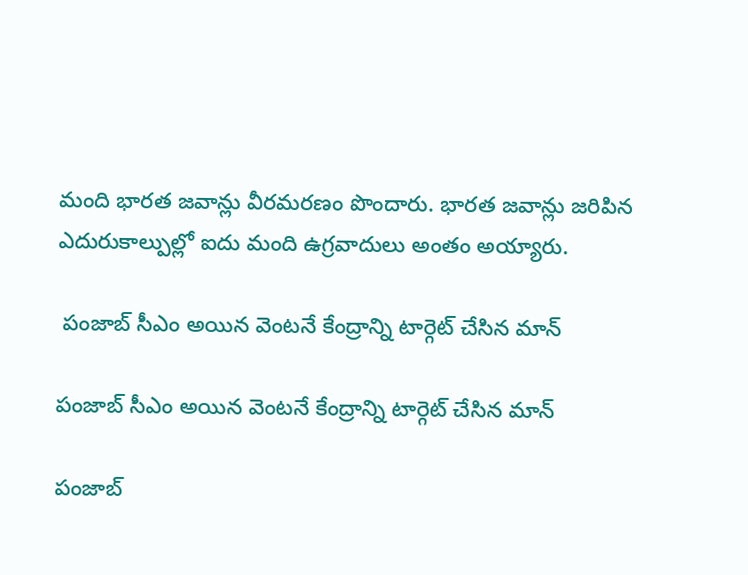మంది భారత జవాన్లు వీరమరణం పొందారు. భారత జవాన్లు జరిపిన ఎదురుకాల్పుల్లో ఐదు మంది ఉగ్రవాదులు అంతం అయ్యారు.

 పంజాబ్ సీఎం అయిన వెంటనే కేంద్రాన్ని టార్గెట్ చేసిన మాన్

పంజాబ్ సీఎం అయిన వెంటనే కేంద్రాన్ని టార్గెట్ చేసిన మాన్

పంజాబ్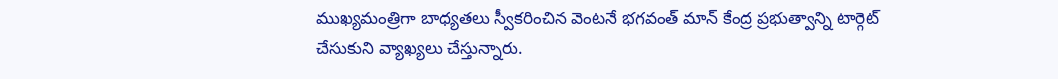ముఖ్యమంత్రిగా బాధ్యతలు స్వీకరించిన వెంటనే భగవంత్ మాన్ కేంద్ర ప్రభుత్వాన్ని టార్గెట్ చేసుకుని వ్యాఖ్యలు చేస్తున్నారు.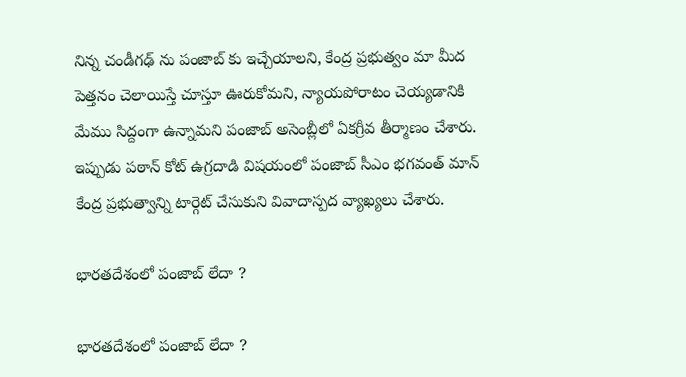నిన్న చండీగఢ్ ను పంజాబ్ కు ఇచ్చేయాలని, కేంద్ర ప్రభుత్వం మా మీద పెత్తనం చెలాయిస్తే చూస్తూ ఊరుకోమని, న్యాయపోరాటం చెయ్యడానికి మేము సిద్దంగా ఉన్నామని పంజాబ్ అసెంబ్లీలో ఏకగ్రీవ తీర్మాణం చేశారు. ఇప్పుడు పఠాన్ కోట్ ఉగ్రదాడి విషయంలో పంజాబ్ సీఎం భగవంత్ మాన్ కేంద్ర ప్రభుత్వాన్ని టార్గెట్ చేసుకుని వివాదాస్పద వ్యాఖ్యలు చేశారు.

భారతదేశంలో పంజాబ్ లేదా ?

భారతదేశంలో పంజాబ్ లేదా ?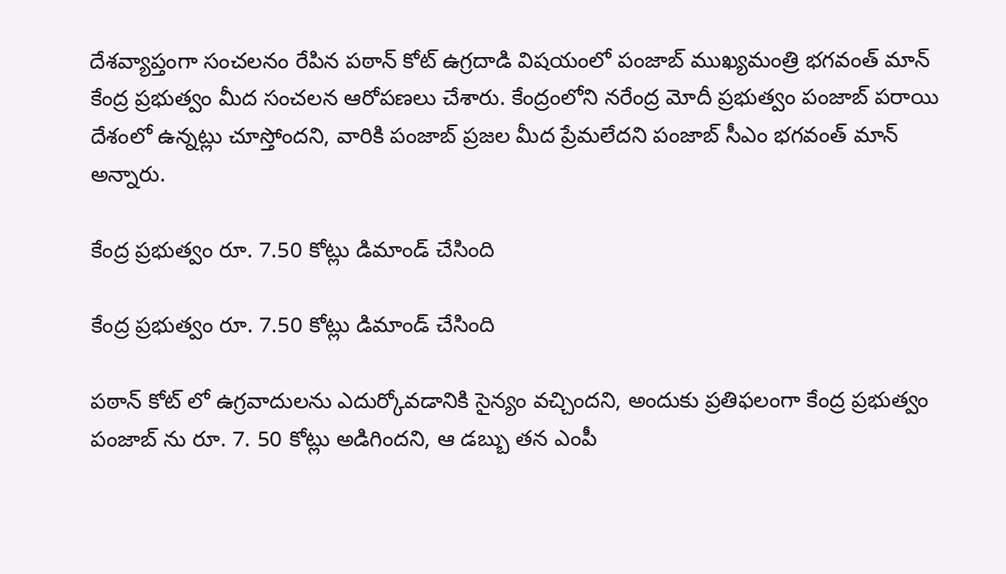దేశవ్యాప్తంగా సంచలనం రేపిన పఠాన్ కోట్ ఉగ్రదాడి విషయంలో పంజాబ్ ముఖ్యమంత్రి భగవంత్ మాన్ కేంద్ర ప్రభుత్వం మీద సంచలన ఆరోపణలు చేశారు. కేంద్రంలోని నరేంద్ర మోదీ ప్రభుత్వం పంజాబ్ పరాయి దేశంలో ఉన్నట్లు చూస్తోందని, వారికి పంజాబ్ ప్రజల మీద ప్రేమలేదని పంజాబ్ సీఎం భగవంత్ మాన్ అన్నారు.

కేంద్ర ప్రభుత్వం రూ. 7.50 కోట్లు డిమాండ్ చేసింది

కేంద్ర ప్రభుత్వం రూ. 7.50 కోట్లు డిమాండ్ చేసింది

పఠాన్ కోట్ లో ఉగ్రవాదులను ఎదుర్కోవడానికి సైన్యం వచ్చిందని, అందుకు ప్రతిఫలంగా కేంద్ర ప్రభుత్వం పంజాబ్ ను రూ. 7. 50 కోట్లు అడిగిందని, ఆ డబ్బు తన ఎంపీ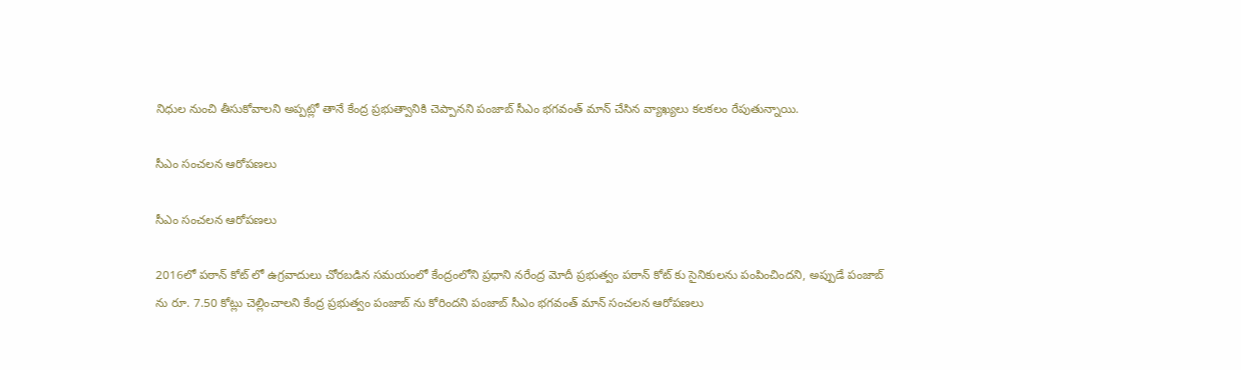నిధుల నుంచి తీసుకోవాలని అప్పట్లో తానే కేంద్ర ప్రభుత్వానికి చెప్పానని పంజాబ్ సీఎం భగవంత్ మాన్ చేసిన వ్యాఖ్యలు కలకలం రేపుతున్నాయి.

సీఎం సంచలన ఆరోపణలు

సీఎం సంచలన ఆరోపణలు

2016లో పఠాన్ కోట్ లో ఉగ్రవాదులు చోరబడిన సమయంలో కేంద్రంలోని ప్రధాని నరేంద్ర మోదీ ప్రభుత్వం పఠాన్ కోట్ కు సైనికులను పంపించిందని, అప్పుడే పంజాబ్ ను రూ. 7.50 కోట్లు చెల్లించాలని కేంద్ర ప్రభుత్వం పంజాబ్ ను కోరిందని పంజాబ్ సీఎం భగవంత్ మాన్ సంచలన ఆరోపణలు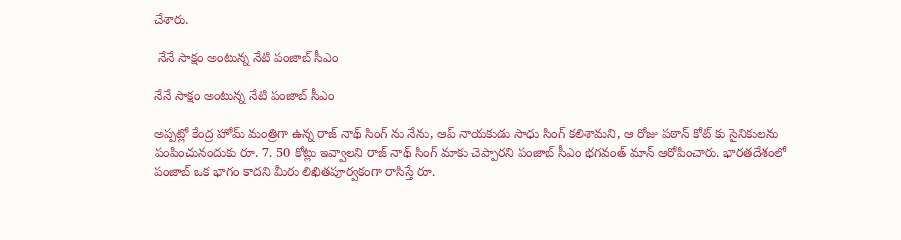చేశారు.

 నేనే సాక్షం అంటున్న నేటి పంజాబ్ సీఎం

నేనే సాక్షం అంటున్న నేటి పంజాబ్ సీఎం

అప్పట్లో కేంద్ర హోమ్ మంత్రిగా ఉన్న రాజ్ నాథ్ సింగ్ ను నేను, ఆప్ నాయకుడు సాధు సింగ్ కలిశామని, ఆ రోజు పఠాన్ కోట్ కు సైనికులను పంపించునందుకు రూ. 7. 50 కోట్లు ఇవ్వాలని రాజ్ నాథ్ సింగ్ మాకు చెప్పారని పంజాబ్ సీఎం భగవంత్ మాన్ ఆరోపించారు. భారతదేశంలో పంజాబ్ ఒక భాగం కాదని మీరు లిఖితపూర్వకంగా రాసిస్తే రూ.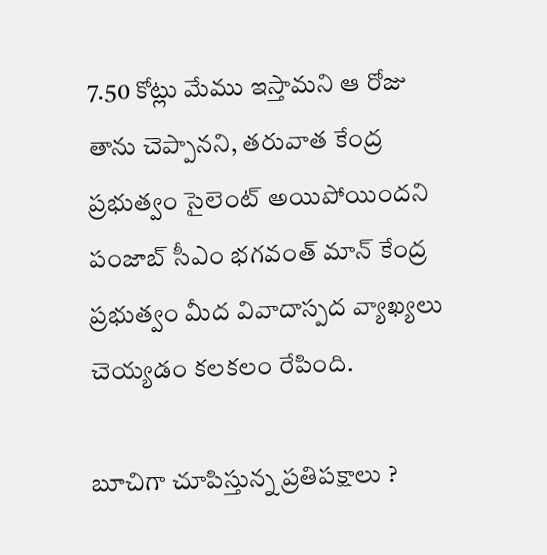7.50 కోట్లు మేము ఇస్తామని ఆ రోజు తాను చెప్పానని, తరువాత కేంద్ర ప్రభుత్వం సైలెంట్ అయిపోయిందని పంజాబ్ సీఎం భగవంత్ మాన్ కేంద్ర ప్రభుత్వం మీద వివాదాస్పద వ్యాఖ్యలు చెయ్యడం కలకలం రేపింది.

బూచిగా చూపిస్తున్న ప్రతిపక్షాలు ?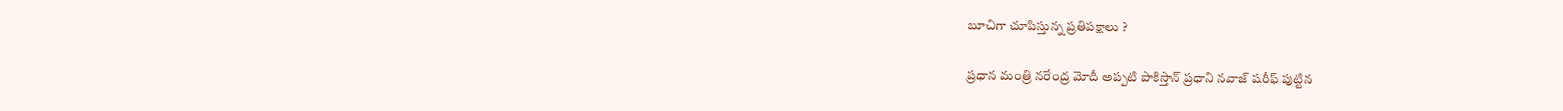బూచిగా చూపిస్తున్న ప్రతిపక్షాలు ?

ప్రధాన మంత్రి నరేంద్ర మోదీ అప్పటి పాకిస్తాన్ ప్రధాని నవాజ్ షరీఫ్ పుట్టిన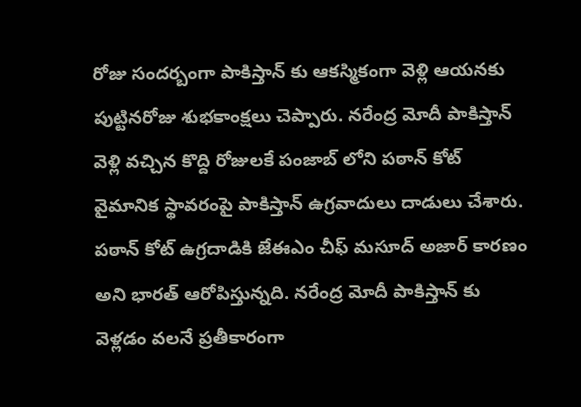రోజు సందర్బంగా పాకిస్తాన్ కు ఆకస్మికంగా వెళ్లి ఆయనకు పుట్టినరోజు శుభకాంక్షలు చెప్పారు. నరేంద్ర మోదీ పాకిస్తాన్ వెళ్లి వచ్చిన కొద్ది రోజులకే పంజాబ్ లోని పఠాన్ కోట్ వైమానిక స్థావరంపై పాకిస్తాన్ ఉగ్రవాదులు దాడులు చేశారు. పఠాన్ కోట్ ఉగ్రదాడికి జేఈఎం చీఫ్ మసూద్ అజార్ కారణం అని భారత్ ఆరోపిస్తున్నది. నరేంద్ర మోదీ పాకిస్తాన్ కు వెళ్లడం వలనే ప్రతీకారంగా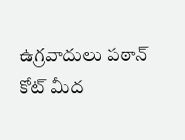ఉగ్రవాదులు పఠాన్ కోట్ మీద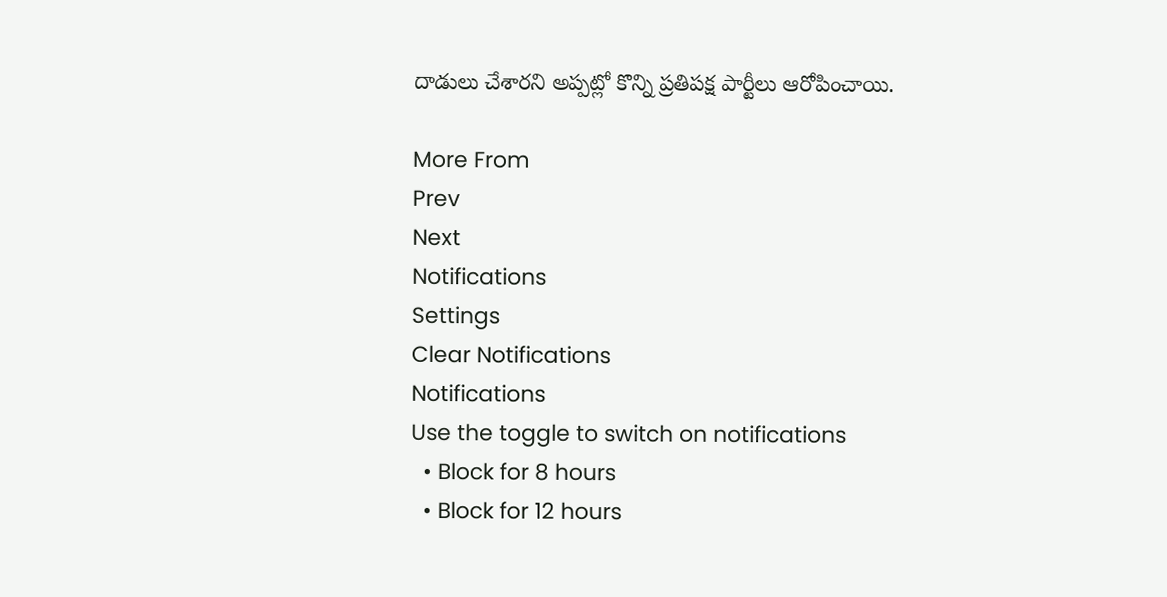దాడులు చేశారని అప్పట్లో కొన్ని ప్రతిపక్ష పార్టీలు ఆరోపించాయి.

More From
Prev
Next
Notifications
Settings
Clear Notifications
Notifications
Use the toggle to switch on notifications
  • Block for 8 hours
  • Block for 12 hours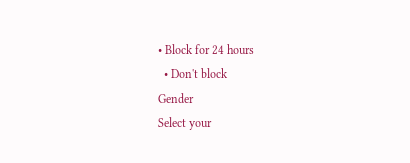• Block for 24 hours
  • Don't block
Gender
Select your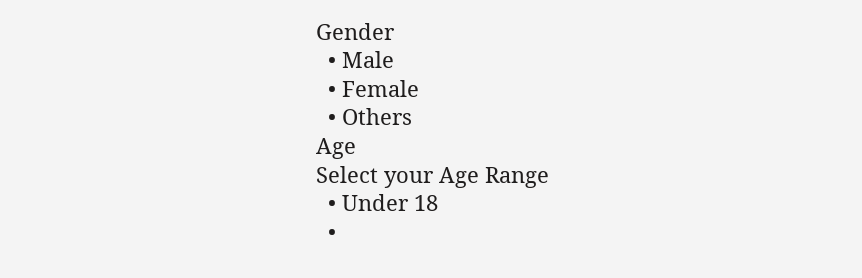Gender
  • Male
  • Female
  • Others
Age
Select your Age Range
  • Under 18
  •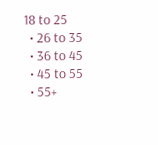18 to 25
  • 26 to 35
  • 36 to 45
  • 45 to 55
  • 55+